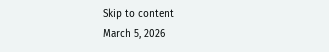Skip to content
March 5, 2026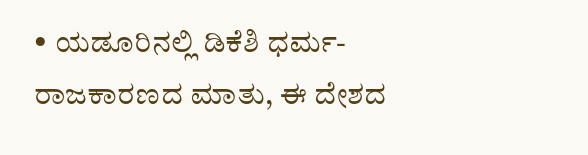• ಯಡೂರಿನಲ್ಲಿ ಡಿಕೆಶಿ ಧರ್ಮ-ರಾಜಕಾರಣದ ಮಾತು, ಈ ದೇಶದ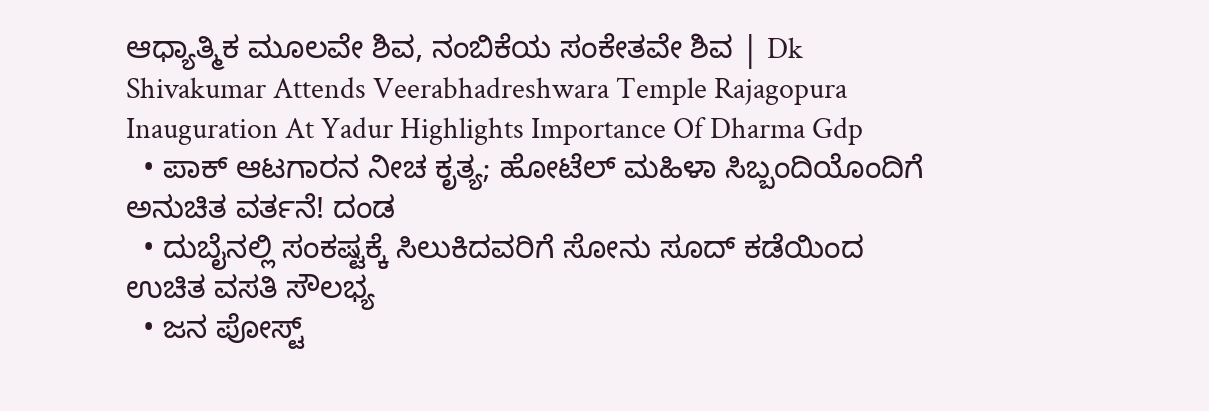ಆಧ್ಯಾತ್ಮಿಕ ಮೂಲವೇ ಶಿವ, ನಂಬಿಕೆಯ ಸಂಕೇತವೇ ಶಿವ | Dk Shivakumar Attends Veerabhadreshwara Temple Rajagopura Inauguration At Yadur Highlights Importance Of Dharma Gdp
  • ಪಾಕ್ ಆಟಗಾರನ ನೀಚ ಕೃತ್ಯ; ಹೋಟೆಲ್ ಮಹಿಳಾ ಸಿಬ್ಬಂದಿಯೊಂದಿಗೆ ಅನುಚಿತ ವರ್ತನೆ! ದಂಡ
  • ದುಬೈನಲ್ಲಿ ಸಂಕಷ್ಟಕ್ಕೆ ಸಿಲುಕಿದವರಿಗೆ ಸೋನು ಸೂದ್ ಕಡೆಯಿಂದ ಉಚಿತ ವಸತಿ ಸೌಲಭ್ಯ
  • ಜನ ಪೋಸ್ಟ್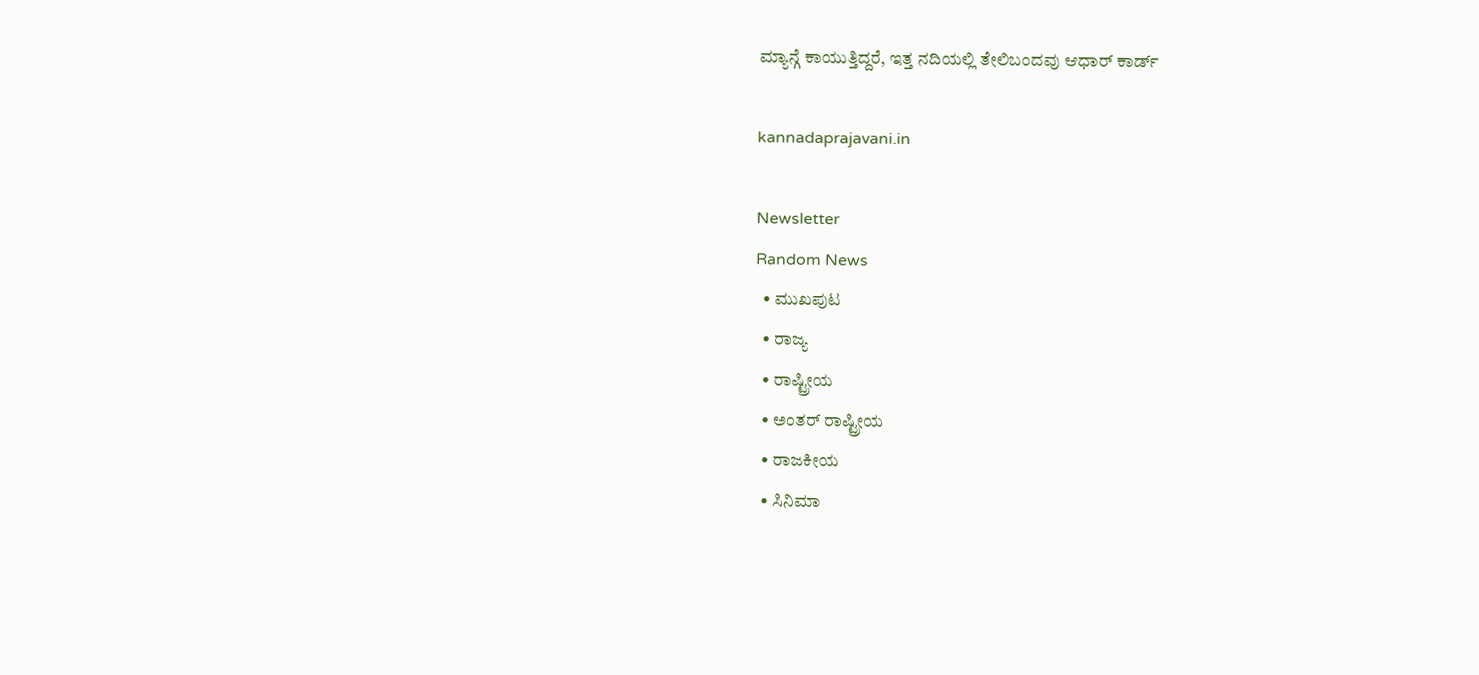ಮ್ಯಾನ್ಗೆ ಕಾಯುತ್ತಿದ್ದರೆ, ಇತ್ತ ನದಿಯಲ್ಲಿ ತೇಲಿಬಂದವು ಆಧಾರ್ ಕಾರ್ಡ್

kannadaprajavani.in

Newsletter
Random News
  • ಮುಖಪುಟ
  • ರಾಜ್ಯ
  • ರಾಷ್ಟ್ರೀಯ
  • ಅಂತರ್ ರಾಷ್ಟ್ರೀಯ
  • ರಾಜಕೀಯ
  • ಸಿನಿಮಾ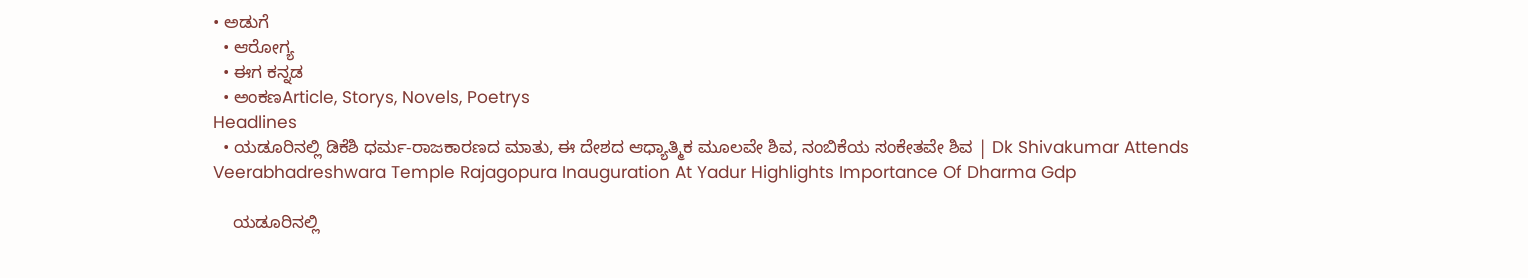• ಅಡುಗೆ
  • ಆರೋಗ್ಯ
  • ಈಗ ಕನ್ನಡ
  • ಅಂಕಣArticle, Storys, Novels, Poetrys
Headlines
  • ಯಡೂರಿನಲ್ಲಿ ಡಿಕೆಶಿ ಧರ್ಮ-ರಾಜಕಾರಣದ ಮಾತು, ಈ ದೇಶದ ಆಧ್ಯಾತ್ಮಿಕ ಮೂಲವೇ ಶಿವ, ನಂಬಿಕೆಯ ಸಂಕೇತವೇ ಶಿವ | Dk Shivakumar Attends Veerabhadreshwara Temple Rajagopura Inauguration At Yadur Highlights Importance Of Dharma Gdp

    ಯಡೂರಿನಲ್ಲಿ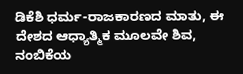ಡಿಕೆಶಿ ಧರ್ಮ-ರಾಜಕಾರಣದ ಮಾತು, ಈ ದೇಶದ ಆಧ್ಯಾತ್ಮಿಕ ಮೂಲವೇ ಶಿವ, ನಂಬಿಕೆಯ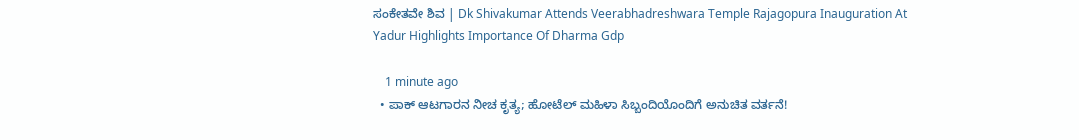ಸಂಕೇತವೇ ಶಿವ | Dk Shivakumar Attends Veerabhadreshwara Temple Rajagopura Inauguration At Yadur Highlights Importance Of Dharma Gdp

    1 minute ago
  • ಪಾಕ್ ಆಟಗಾರನ ನೀಚ ಕೃತ್ಯ; ಹೋಟೆಲ್ ಮಹಿಳಾ ಸಿಬ್ಬಂದಿಯೊಂದಿಗೆ ಅನುಚಿತ ವರ್ತನೆ!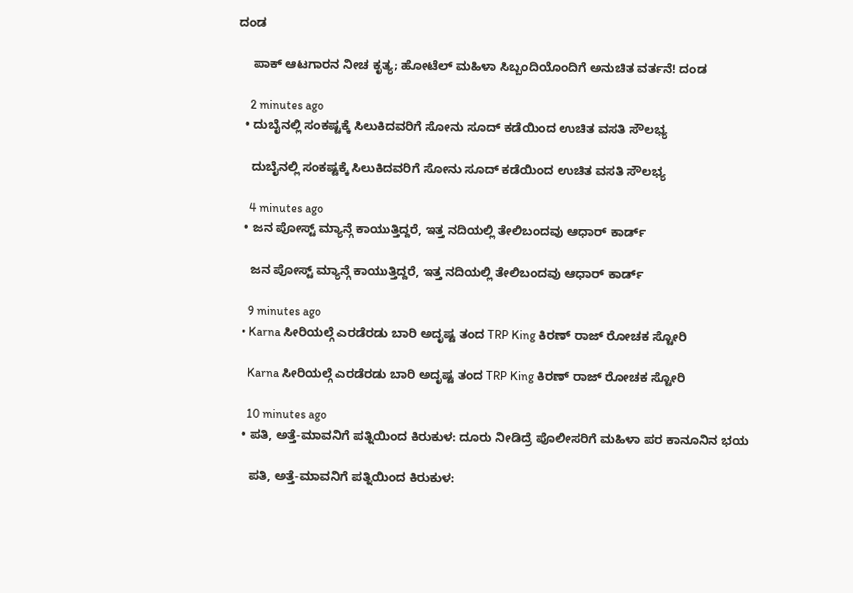ದಂಡ

    ಪಾಕ್ ಆಟಗಾರನ ನೀಚ ಕೃತ್ಯ; ಹೋಟೆಲ್ ಮಹಿಳಾ ಸಿಬ್ಬಂದಿಯೊಂದಿಗೆ ಅನುಚಿತ ವರ್ತನೆ! ದಂಡ

    2 minutes ago
  • ದುಬೈನಲ್ಲಿ ಸಂಕಷ್ಟಕ್ಕೆ ಸಿಲುಕಿದವರಿಗೆ ಸೋನು ಸೂದ್ ಕಡೆಯಿಂದ ಉಚಿತ ವಸತಿ ಸೌಲಭ್ಯ

    ದುಬೈನಲ್ಲಿ ಸಂಕಷ್ಟಕ್ಕೆ ಸಿಲುಕಿದವರಿಗೆ ಸೋನು ಸೂದ್ ಕಡೆಯಿಂದ ಉಚಿತ ವಸತಿ ಸೌಲಭ್ಯ

    4 minutes ago
  • ಜನ ಪೋಸ್ಟ್ ಮ್ಯಾನ್ಗೆ ಕಾಯುತ್ತಿದ್ದರೆ, ಇತ್ತ ನದಿಯಲ್ಲಿ ತೇಲಿಬಂದವು ಆಧಾರ್ ಕಾರ್ಡ್

    ಜನ ಪೋಸ್ಟ್ ಮ್ಯಾನ್ಗೆ ಕಾಯುತ್ತಿದ್ದರೆ, ಇತ್ತ ನದಿಯಲ್ಲಿ ತೇಲಿಬಂದವು ಆಧಾರ್ ಕಾರ್ಡ್

    9 minutes ago
  • Karna ಸೀರಿಯಲ್ಗೆ ಎರಡೆರಡು ಬಾರಿ ಅದೃಷ್ಟ ತಂದ TRP King ಕಿರಣ್ ರಾಜ್ ರೋಚಕ ಸ್ಟೋರಿ

    Karna ಸೀರಿಯಲ್ಗೆ ಎರಡೆರಡು ಬಾರಿ ಅದೃಷ್ಟ ತಂದ TRP King ಕಿರಣ್ ರಾಜ್ ರೋಚಕ ಸ್ಟೋರಿ

    10 minutes ago
  • ಪತಿ, ಅತ್ತೆ-ಮಾವನಿಗೆ ಪತ್ನಿಯಿಂದ ಕಿರುಕುಳ: ದೂರು ನೀಡಿದ್ರೆ ಪೊಲೀಸರಿಗೆ ಮಹಿಳಾ ಪರ ಕಾನೂನಿನ ಭಯ

    ಪತಿ, ಅತ್ತೆ-ಮಾವನಿಗೆ ಪತ್ನಿಯಿಂದ ಕಿರುಕುಳ: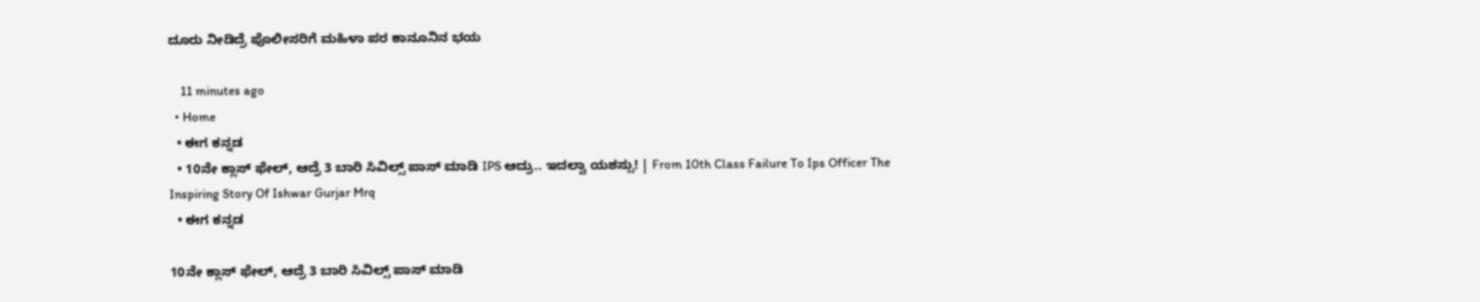ದೂರು ನೀಡಿದ್ರೆ ಪೊಲೀಸರಿಗೆ ಮಹಿಳಾ ಪರ ಕಾನೂನಿನ ಭಯ

    11 minutes ago
  • Home
  • ಈಗ ಕನ್ನಡ
  • 10ನೇ ಕ್ಲಾಸ್ ಫೇಲ್, ಆದ್ರೆ 3 ಬಾರಿ ಸಿವಿಲ್ಸ್ ಪಾಸ್ ಮಾಡಿ IPS ಆದ್ರು.. ಇದಲ್ವಾ ಯಶಸ್ಸು! | From 10th Class Failure To Ips Officer The Inspiring Story Of Ishwar Gurjar Mrq
  • ಈಗ ಕನ್ನಡ

10ನೇ ಕ್ಲಾಸ್ ಫೇಲ್, ಆದ್ರೆ 3 ಬಾರಿ ಸಿವಿಲ್ಸ್ ಪಾಸ್ ಮಾಡಿ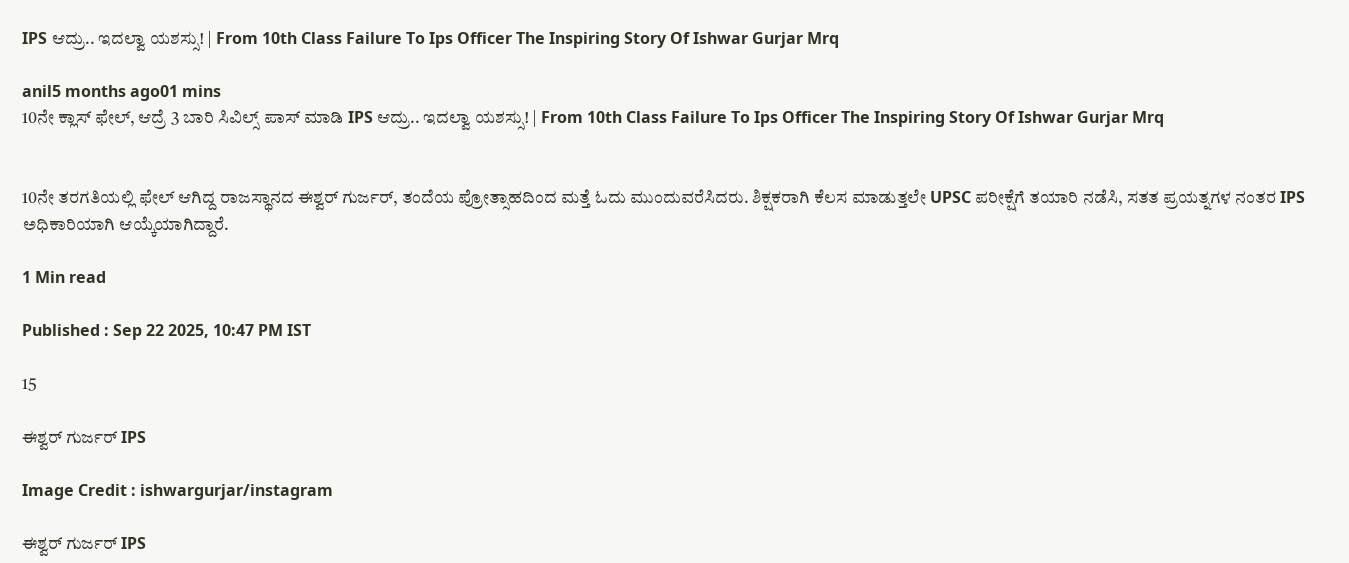IPS ಆದ್ರು.. ಇದಲ್ವಾ ಯಶಸ್ಸು! | From 10th Class Failure To Ips Officer The Inspiring Story Of Ishwar Gurjar Mrq

anil5 months ago01 mins
10ನೇ ಕ್ಲಾಸ್ ಫೇಲ್, ಆದ್ರೆ 3 ಬಾರಿ ಸಿವಿಲ್ಸ್ ಪಾಸ್ ಮಾಡಿ IPS ಆದ್ರು.. ಇದಲ್ವಾ ಯಶಸ್ಸು! | From 10th Class Failure To Ips Officer The Inspiring Story Of Ishwar Gurjar Mrq


10ನೇ ತರಗತಿಯಲ್ಲಿ ಫೇಲ್ ಆಗಿದ್ದ ರಾಜಸ್ಥಾನದ ಈಶ್ವರ್ ಗುರ್ಜರ್, ತಂದೆಯ ಪ್ರೋತ್ಸಾಹದಿಂದ ಮತ್ತೆ ಓದು ಮುಂದುವರೆಸಿದರು. ಶಿಕ್ಷಕರಾಗಿ ಕೆಲಸ ಮಾಡುತ್ತಲೇ UPSC ಪರೀಕ್ಷೆಗೆ ತಯಾರಿ ನಡೆಸಿ, ಸತತ ಪ್ರಯತ್ನಗಳ ನಂತರ IPS ಅಧಿಕಾರಿಯಾಗಿ ಆಯ್ಕೆಯಾಗಿದ್ದಾರೆ.

1 Min read

Published : Sep 22 2025, 10:47 PM IST

15

ಈಶ್ವರ್ ಗುರ್ಜರ್ IPS

Image Credit : ishwargurjar/instagram

ಈಶ್ವರ್ ಗುರ್ಜರ್ IPS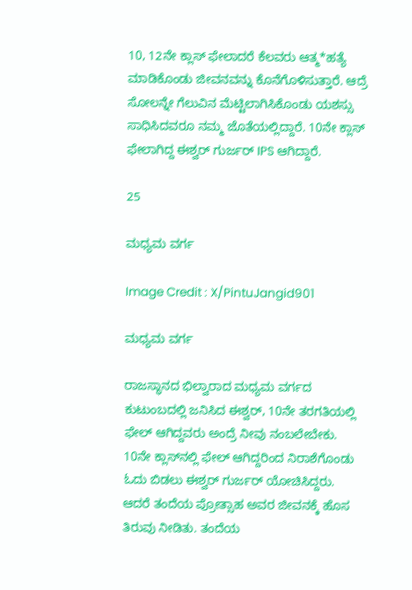10, 12ನೇ ಕ್ಲಾಸ್ ಫೇಲಾದರೆ ಕೆಲವರು ಆತ್ಮ*ಹತ್ಯೆ ಮಾಡಿಕೊಂಡು ಜೀವನವನ್ನು ಕೊನೆಗೊಳಿಸುತ್ತಾರೆ. ಆದ್ರೆ ಸೋಲನ್ನೇ ಗೆಲುವಿನ ಮೆಟ್ಟಿಲಾಗಿಸಿಕೊಂಡು ಯಶಸ್ಸು ಸಾಧಿಸಿದವರೂ ನಮ್ಮ ಜೊತೆಯಲ್ಲಿದ್ದಾರೆ. 10ನೇ ಕ್ಲಾಸ್ ಫೇಲಾಗಿದ್ದ ಈಶ್ವರ್ ಗುರ್ಜರ್ IPS ಆಗಿದ್ದಾರೆ.

25

ಮಧ್ಯಮ ವರ್ಗ

Image Credit : X/PintuJangid901

ಮಧ್ಯಮ ವರ್ಗ

ರಾಜಸ್ಥಾನದ ಭಿಲ್ವಾರಾದ ಮಧ್ಯಮ ವರ್ಗದ ಕುಟುಂಬದಲ್ಲಿ ಜನಿಸಿದ ಈಶ್ವರ್, 10ನೇ ತರಗತಿಯಲ್ಲಿ ಫೇಲ್ ಆಗಿದ್ದವರು ಅಂದ್ರೆ ನೀವು ನಂಬಲೇಬೇಕು. 10ನೇ ಕ್ಲಾಸ್‌ನಲ್ಲಿ ಫೇಲ್ ಆಗಿದ್ದರಿಂದ ನಿರಾಶೆಗೊಂಡು ಓದು ಬಿಡಲು ಈಶ್ವರ್ ಗುರ್ಜರ್ ಯೋಚಿಸಿದ್ದರು. ಆದರೆ ತಂದೆಯ ಪ್ರೋತ್ಸಾಹ ಅವರ ಜೀವನಕ್ಕೆ ಹೊಸ ತಿರುವು ನೀಡಿತು. ತಂದೆಯ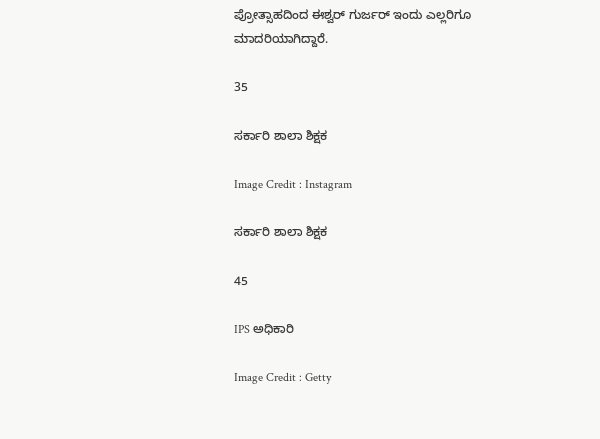ಪ್ರೋತ್ಸಾಹದಿಂದ ಈಶ್ವರ್ ಗುರ್ಜರ್ ಇಂದು ಎಲ್ಲರಿಗೂ ಮಾದರಿಯಾಗಿದ್ದಾರೆ.

35

ಸರ್ಕಾರಿ ಶಾಲಾ ಶಿಕ್ಷಕ

Image Credit : Instagram

ಸರ್ಕಾರಿ ಶಾಲಾ ಶಿಕ್ಷಕ

45

IPS ಅಧಿಕಾರಿ

Image Credit : Getty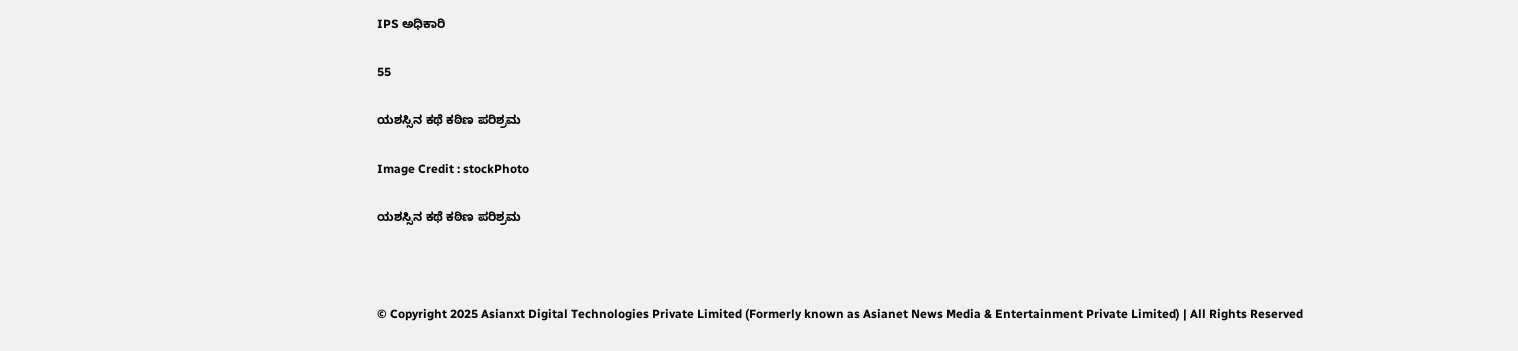IPS ಅಧಿಕಾರಿ

55

ಯಶಸ್ಸಿನ ಕಥೆ ಕಠಿಣ ಪರಿಶ್ರಮ

Image Credit : stockPhoto

ಯಶಸ್ಸಿನ ಕಥೆ ಕಠಿಣ ಪರಿಶ್ರಮ



© Copyright 2025 Asianxt Digital Technologies Private Limited (Formerly known as Asianet News Media & Entertainment Private Limited) | All Rights Reserved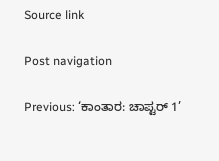Source link

Post navigation

Previous: ‘ಕಾಂತಾರ: ಚಾಪ್ಟರ್ 1’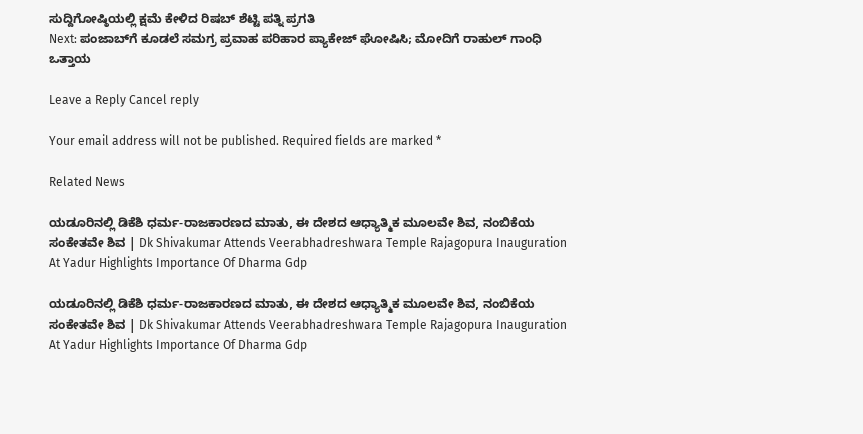ಸುದ್ದಿಗೋಷ್ಠಿಯಲ್ಲಿ ಕ್ಷಮೆ ಕೇಳಿದ ರಿಷಬ್ ಶೆಟ್ಟಿ ಪತ್ನಿ ಪ್ರಗತಿ
Next: ಪಂಜಾಬ್‌ಗೆ ಕೂಡಲೆ ಸಮಗ್ರ ಪ್ರವಾಹ ಪರಿಹಾರ ಪ್ಯಾಕೇಜ್ ಘೋಷಿಸಿ; ಮೋದಿಗೆ ರಾಹುಲ್ ಗಾಂಧಿ ಒತ್ತಾಯ

Leave a Reply Cancel reply

Your email address will not be published. Required fields are marked *

Related News

ಯಡೂರಿನಲ್ಲಿ ಡಿಕೆಶಿ ಧರ್ಮ-ರಾಜಕಾರಣದ ಮಾತು, ಈ ದೇಶದ ಆಧ್ಯಾತ್ಮಿಕ ಮೂಲವೇ ಶಿವ, ನಂಬಿಕೆಯ ಸಂಕೇತವೇ ಶಿವ | Dk Shivakumar Attends Veerabhadreshwara Temple Rajagopura Inauguration At Yadur Highlights Importance Of Dharma Gdp

ಯಡೂರಿನಲ್ಲಿ ಡಿಕೆಶಿ ಧರ್ಮ-ರಾಜಕಾರಣದ ಮಾತು, ಈ ದೇಶದ ಆಧ್ಯಾತ್ಮಿಕ ಮೂಲವೇ ಶಿವ, ನಂಬಿಕೆಯ ಸಂಕೇತವೇ ಶಿವ | Dk Shivakumar Attends Veerabhadreshwara Temple Rajagopura Inauguration At Yadur Highlights Importance Of Dharma Gdp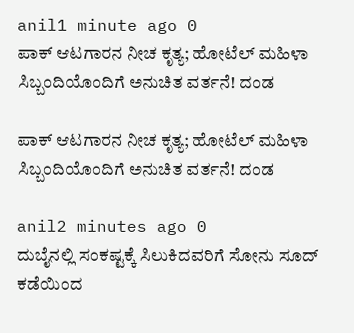anil1 minute ago 0
ಪಾಕ್ ಆಟಗಾರನ ನೀಚ ಕೃತ್ಯ; ಹೋಟೆಲ್ ಮಹಿಳಾ ಸಿಬ್ಬಂದಿಯೊಂದಿಗೆ ಅನುಚಿತ ವರ್ತನೆ! ದಂಡ

ಪಾಕ್ ಆಟಗಾರನ ನೀಚ ಕೃತ್ಯ; ಹೋಟೆಲ್ ಮಹಿಳಾ ಸಿಬ್ಬಂದಿಯೊಂದಿಗೆ ಅನುಚಿತ ವರ್ತನೆ! ದಂಡ

anil2 minutes ago 0
ದುಬೈನಲ್ಲಿ ಸಂಕಷ್ಟಕ್ಕೆ ಸಿಲುಕಿದವರಿಗೆ ಸೋನು ಸೂದ್ ಕಡೆಯಿಂದ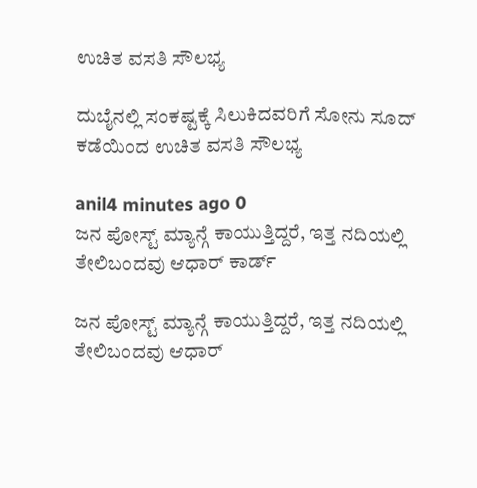ಉಚಿತ ವಸತಿ ಸೌಲಭ್ಯ

ದುಬೈನಲ್ಲಿ ಸಂಕಷ್ಟಕ್ಕೆ ಸಿಲುಕಿದವರಿಗೆ ಸೋನು ಸೂದ್ ಕಡೆಯಿಂದ ಉಚಿತ ವಸತಿ ಸೌಲಭ್ಯ

anil4 minutes ago 0
ಜನ ಪೋಸ್ಟ್ ಮ್ಯಾನ್ಗೆ ಕಾಯುತ್ತಿದ್ದರೆ, ಇತ್ತ ನದಿಯಲ್ಲಿ ತೇಲಿಬಂದವು ಆಧಾರ್ ಕಾರ್ಡ್

ಜನ ಪೋಸ್ಟ್ ಮ್ಯಾನ್ಗೆ ಕಾಯುತ್ತಿದ್ದರೆ, ಇತ್ತ ನದಿಯಲ್ಲಿ ತೇಲಿಬಂದವು ಆಧಾರ್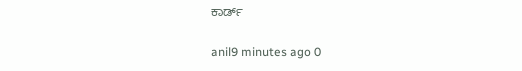ಕಾರ್ಡ್

anil9 minutes ago 0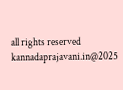all rights reserved kannadaprajavani.in@2025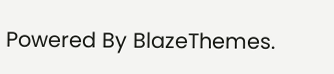Powered By BlazeThemes.